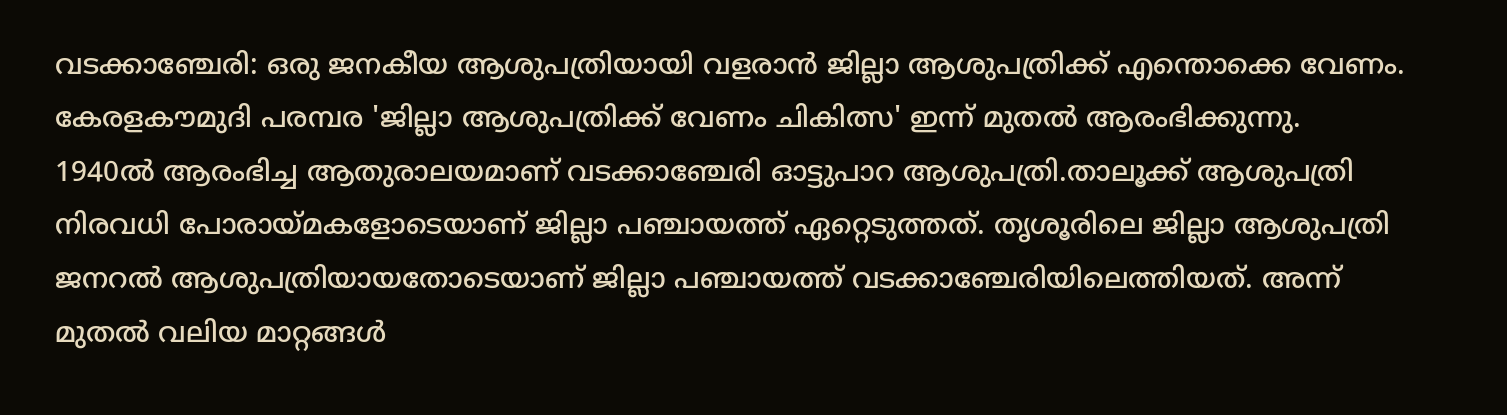വടക്കാഞ്ചേരി: ഒരു ജനകീയ ആശുപത്രിയായി വളരാൻ ജില്ലാ ആശുപത്രിക്ക് എന്തൊക്കെ വേണം. കേരളകൗമുദി പരമ്പര 'ജില്ലാ ആശുപത്രിക്ക് വേണം ചികിത്സ' ഇന്ന് മുതൽ ആരംഭിക്കുന്നു.
1940ൽ ആരംഭിച്ച ആതുരാലയമാണ് വടക്കാഞ്ചേരി ഓട്ടുപാറ ആശുപത്രി.താലൂക്ക് ആശുപത്രി നിരവധി പോരായ്മകളോടെയാണ് ജില്ലാ പഞ്ചായത്ത് ഏറ്റെടുത്തത്. തൃശൂരിലെ ജില്ലാ ആശുപത്രി ജനറൽ ആശുപത്രിയായതോടെയാണ് ജില്ലാ പഞ്ചായത്ത് വടക്കാഞ്ചേരിയിലെത്തിയത്. അന്ന് മുതൽ വലിയ മാറ്റങ്ങൾ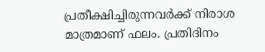പ്രതീക്ഷിച്ചിരുന്നവർക്ക് നിരാശ മാത്രമാണ് ഫലം. പ്രതിദിനം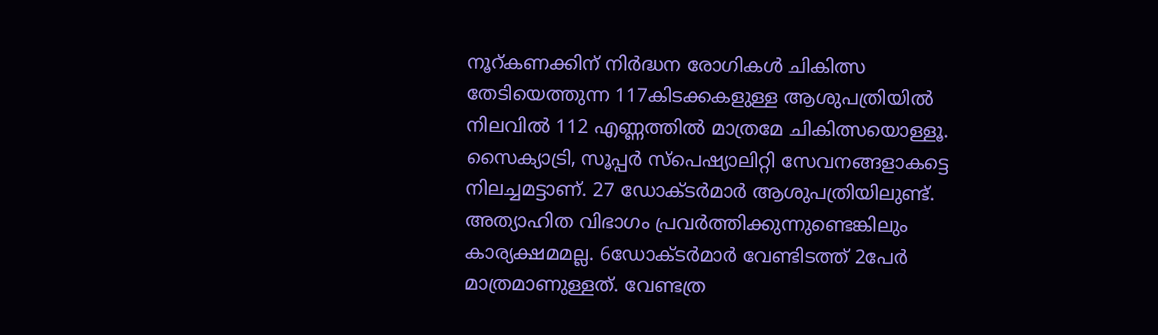നൂറ്കണക്കിന് നിർദ്ധന രോഗികൾ ചികിത്സ തേടിയെത്തുന്ന 117കിടക്കകളുള്ള ആശുപത്രിയിൽ നിലവിൽ 112 എണ്ണത്തിൽ മാത്രമേ ചികിത്സയൊള്ളൂ. സൈക്യാട്രി, സൂപ്പർ സ്പെഷ്യാലിറ്റി സേവനങ്ങളാകട്ടെ നിലച്ചമട്ടാണ്. 27 ഡോക്ടർമാർ ആശുപത്രിയിലുണ്ട്. അത്യാഹിത വിഭാഗം പ്രവർത്തിക്കുന്നുണ്ടെങ്കിലും കാര്യക്ഷമമല്ല. 6ഡോക്ടർമാർ വേണ്ടിടത്ത് 2പേർ മാത്രമാണുള്ളത്. വേണ്ടത്ര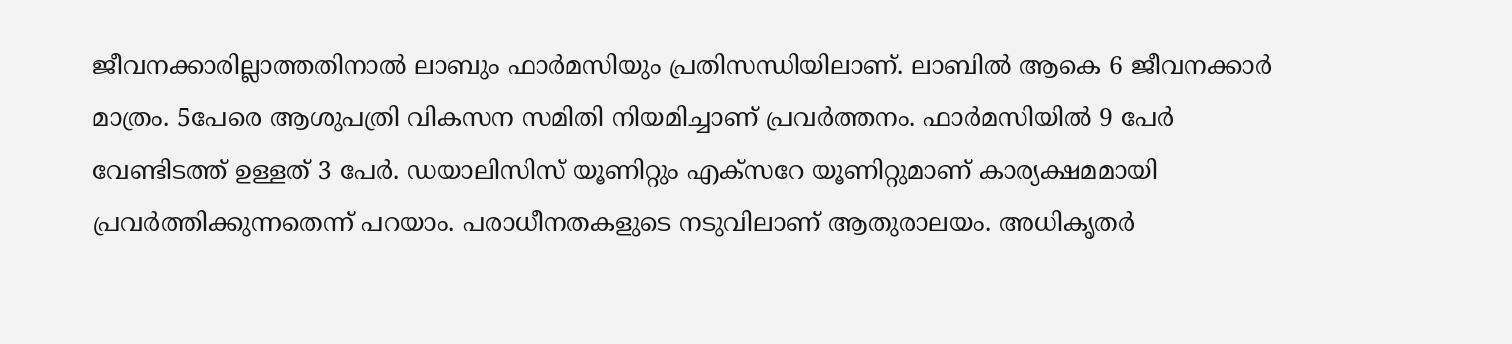ജീവനക്കാരില്ലാത്തതിനാൽ ലാബും ഫാർമസിയും പ്രതിസന്ധിയിലാണ്. ലാബിൽ ആകെ 6 ജീവനക്കാർ മാത്രം. 5പേരെ ആശുപത്രി വികസന സമിതി നിയമിച്ചാണ് പ്രവർത്തനം. ഫാർമസിയിൽ 9 പേർ വേണ്ടിടത്ത് ഉള്ളത് 3 പേർ. ഡയാലിസിസ് യൂണിറ്റും എക്സറേ യൂണിറ്റുമാണ് കാര്യക്ഷമമായി പ്രവർത്തിക്കുന്നതെന്ന് പറയാം. പരാധീനതകളുടെ നടുവിലാണ് ആതുരാലയം. അധികൃതർ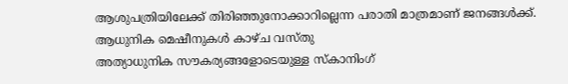ആശുപത്രിയിലേക്ക് തിരിഞ്ഞുനോക്കാറില്ലെന്ന പരാതി മാത്രമാണ് ജനങ്ങൾക്ക്.
ആധുനിക മെഷീനുകൾ കാഴ്ച വസ്തു
അത്യാധുനിക സൗകര്യങ്ങളോടെയുള്ള സ്കാനിംഗ്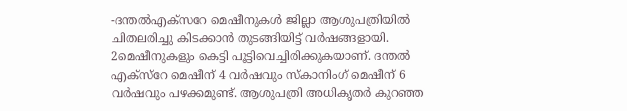-ദന്തൽഎക്സറേ മെഷീനുകൾ ജില്ലാ ആശുപത്രിയിൽ ചിതലരിച്ചു കിടക്കാൻ തുടങ്ങിയിട്ട് വർഷങ്ങളായി. 2മെഷീനുകളും കെട്ടി പൂട്ടിവെച്ചിരിക്കുകയാണ്. ദന്തൽ എക്സ്റേ മെഷീന് 4 വർഷവും സ്കാനിംഗ് മെഷീന് 6 വർഷവും പഴക്കമുണ്ട്. ആശുപത്രി അധികൃതർ കുറഞ്ഞ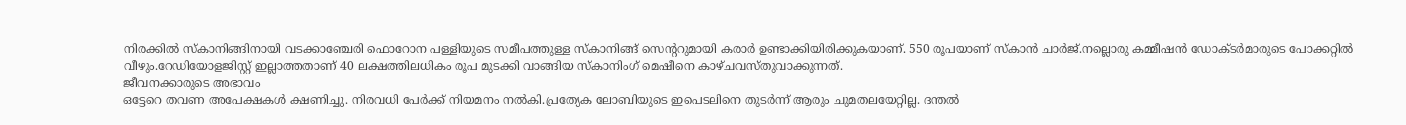നിരക്കിൽ സ്കാനിങ്ങിനായി വടക്കാഞ്ചേരി ഫൊറോന പള്ളിയുടെ സമീപത്തുള്ള സ്കാനിങ്ങ് സെന്ററുമായി കരാർ ഉണ്ടാക്കിയിരിക്കുകയാണ്. 550 രൂപയാണ് സ്കാൻ ചാർജ്.നല്ലൊരു കമ്മീഷൻ ഡോക്ടർമാരുടെ പോക്കറ്റിൽ വീഴും.റേഡിയോളജിസ്റ്റ് ഇല്ലാത്തതാണ് 40 ലക്ഷത്തിലധികം രൂപ മുടക്കി വാങ്ങിയ സ്കാനിംഗ് മെഷീനെ കാഴ്ചവസ്തുവാക്കുന്നത്.
ജീവനക്കാരുടെ അഭാവം
ഒട്ടേറെ തവണ അപേക്ഷകൾ ക്ഷണിച്ചു. നിരവധി പേർക്ക് നിയമനം നൽകി.പ്രത്യേക ലോബിയുടെ ഇപെടലിനെ തുടർന്ന് ആരും ചുമതലയേറ്റില്ല. ദന്തൽ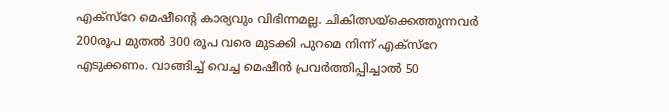എക്സ്റേ മെഷീന്റെ കാര്യവും വിഭിന്നമല്ല. ചികിത്സയ്ക്കെത്തുന്നവർ 200രൂപ മുതൽ 300 രൂപ വരെ മുടക്കി പുറമെ നിന്ന് എക്സ്റേ എടുക്കണം. വാങ്ങിച്ച് വെച്ച മെഷീൻ പ്രവർത്തിപ്പിച്ചാൽ 50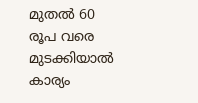മുതൽ 60 രൂപ വരെ മുടക്കിയാൽ കാര്യം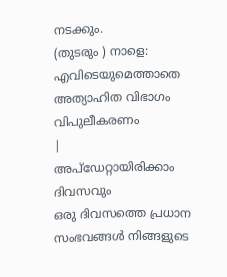നടക്കും.
(തുടരും ) നാളെ: എവിടെയുമെത്താതെ അത്യാഹിത വിഭാഗം വിപുലീകരണം
|
അപ്ഡേറ്റായിരിക്കാം ദിവസവും
ഒരു ദിവസത്തെ പ്രധാന സംഭവങ്ങൾ നിങ്ങളുടെ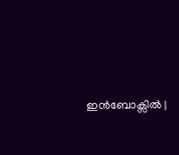ഇൻബോക്സിൽ |